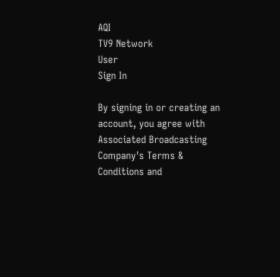AQI
TV9 Network
User
Sign In

By signing in or creating an account, you agree with Associated Broadcasting Company's Terms & Conditions and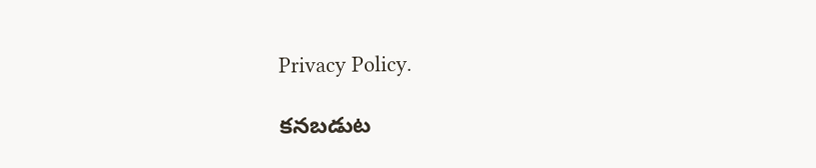Privacy Policy.

కనబడుట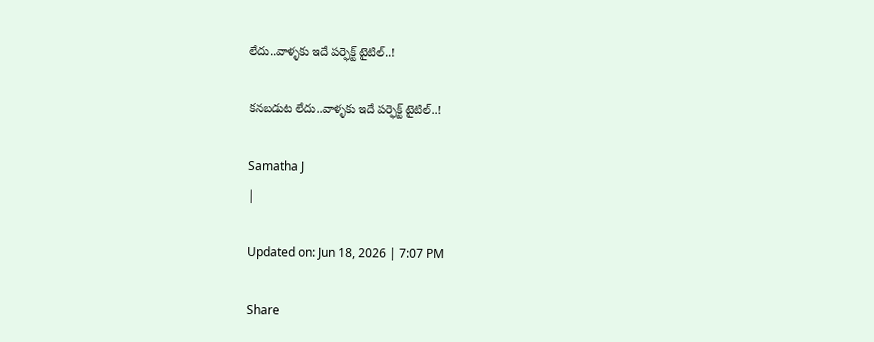లేదు..వాళ్ళకు ఇదే పర్ఫెక్ట్ టైటిల్..!

కనబడుట లేదు..వాళ్ళకు ఇదే పర్ఫెక్ట్ టైటిల్..!

Samatha J
|

Updated on: Jun 18, 2026 | 7:07 PM

Share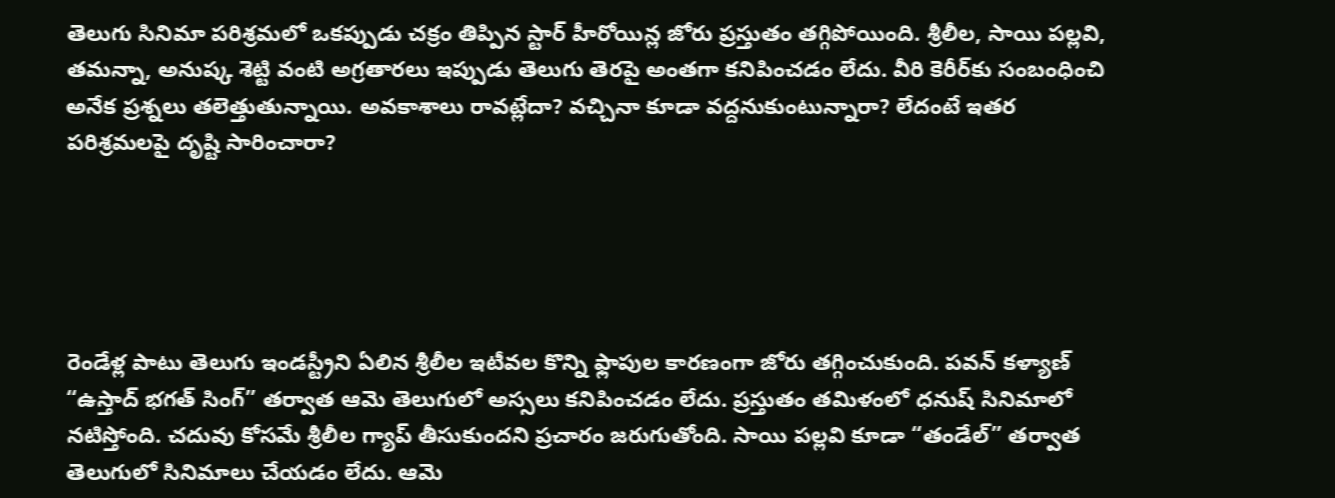తెలుగు సినిమా పరిశ్రమలో ఒకప్పుడు చక్రం తిప్పిన స్టార్ హీరోయిన్ల జోరు ప్రస్తుతం తగ్గిపోయింది. శ్రీలీల, సాయి పల్లవి, తమన్నా, అనుష్క శెట్టి వంటి అగ్రతారలు ఇప్పుడు తెలుగు తెరపై అంతగా కనిపించడం లేదు. వీరి కెరీర్‌కు సంబంధించి అనేక ప్రశ్నలు తలెత్తుతున్నాయి. అవకాశాలు రావట్లేదా? వచ్చినా కూడా వద్దనుకుంటున్నారా? లేదంటే ఇతర పరిశ్రమలపై దృష్టి సారించారా?





రెండేళ్ల పాటు తెలుగు ఇండస్ట్రీని ఏలిన శ్రీలీల ఇటీవల కొన్ని ఫ్లాపుల కారణంగా జోరు తగ్గించుకుంది. పవన్ కళ్యాణ్ “ఉస్తాద్ భగత్ సింగ్” తర్వాత ఆమె తెలుగులో అస్సలు కనిపించడం లేదు. ప్రస్తుతం తమిళంలో ధనుష్ సినిమాలో నటిస్తోంది. చదువు కోసమే శ్రీలీల గ్యాప్ తీసుకుందని ప్రచారం జరుగుతోంది. సాయి పల్లవి కూడా “తండేల్” తర్వాత తెలుగులో సినిమాలు చేయడం లేదు. ఆమె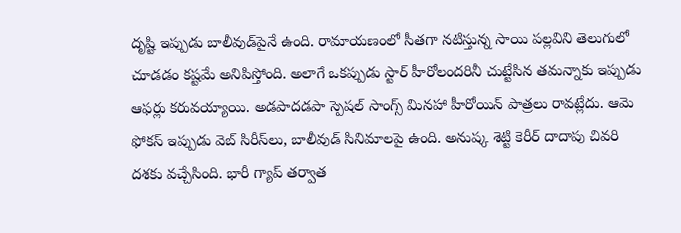దృష్టి ఇప్పుడు బాలీవుడ్‌పైనే ఉంది. రామాయణంలో సీతగా నటిస్తున్న సాయి పల్లవిని తెలుగులో చూడడం కష్టమే అనిపిస్తోంది. అలాగే ఒకప్పుడు స్టార్ హీరోలందరినీ చుట్టేసిన తమన్నాకు ఇప్పుడు ఆఫర్లు కరువయ్యాయి. అడపాదడపా స్పెషల్ సాంగ్స్ మినహా హీరోయిన్ పాత్రలు రావట్లేదు. ఆమె ఫోకస్ ఇప్పుడు వెబ్ సిరీస్‌లు, బాలీవుడ్ సినిమాలపై ఉంది. అనుష్క శెట్టి కెరీర్ దాదాపు చివరి దశకు వచ్చేసింది. భారీ గ్యాప్ తర్వాత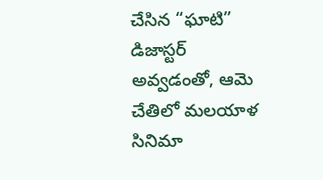చేసిన “ఘాటి” డిజాస్టర్ అవ్వడంతో, ఆమె చేతిలో మలయాళ సినిమా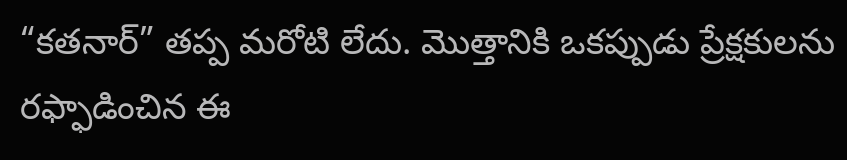“కతనార్” తప్ప మరోటి లేదు. మొత్తానికి ఒకప్పుడు ప్రేక్షకులను రఫ్ఫాడించిన ఈ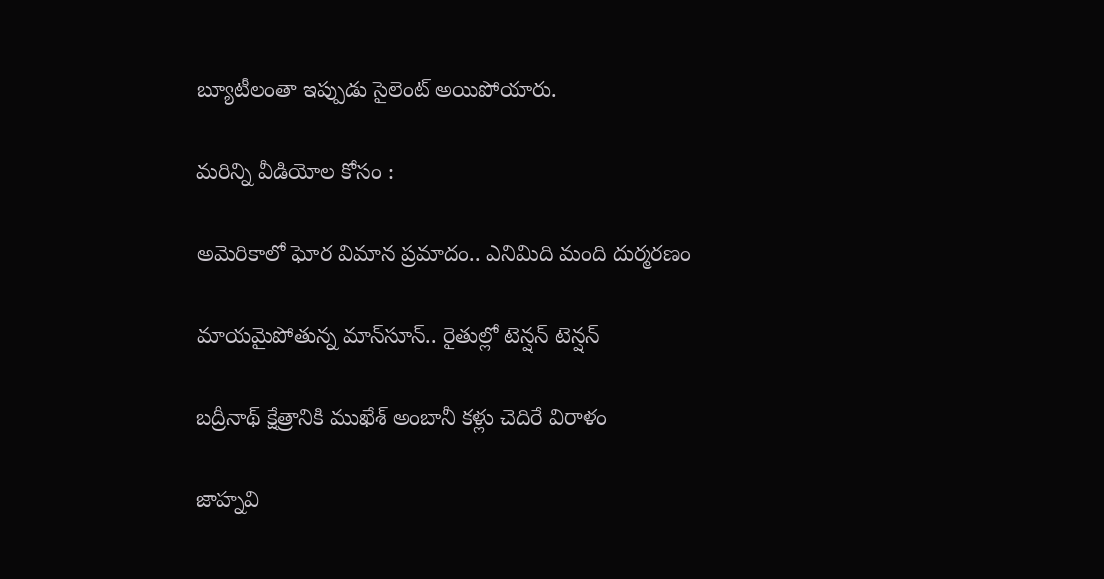బ్యూటీలంతా ఇప్పుడు సైలెంట్ అయిపోయారు.

మరిన్ని వీడియోల కోసం :

అమెరికాలో ఘోర విమాన ప్రమాదం.. ఎనిమిది మంది దుర్మరణం

మాయమైపోతున్న మాన్‌సూన్.. రైతుల్లో టెన్షన్ టెన్షన్

బద్రీనాథ్ క్షేత్రానికి ముఖేశ్ అంబానీ కళ్లు చెదిరే విరాళం

జాహ్నవి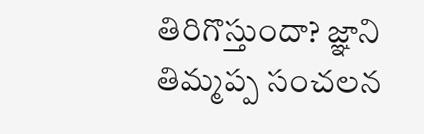తిరిగొస్తుందా? జ్ఞాని తిమ్మప్ప సంచలన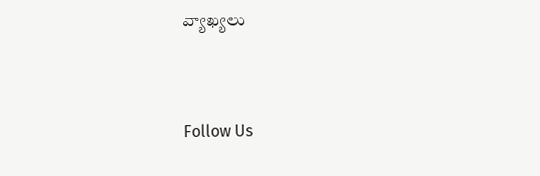వ్యాఖ్యలు



Follow Us